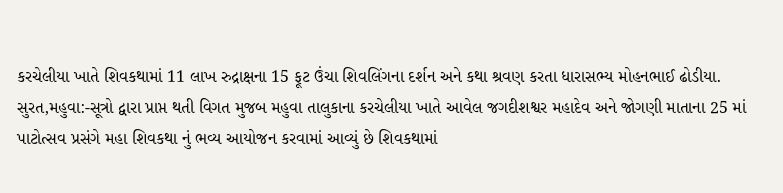કરચેલીયા ખાતે શિવકથામાં 11 લાખ રુદ્રાક્ષના 15 ફૂટ ઉંચા શિવલિંગના દર્શન અને કથા શ્રવણ કરતા ધારાસભ્ય મોહનભાઈ ઢોડીયા.
સુરત,મહુવા:-સૂત્રો દ્વારા પ્રાપ્ત થતી વિગત મુજબ મહુવા તાલુકાના કરચેલીયા ખાતે આવેલ જગદીશશ્વર મહાદેવ અને જોગણી માતાના 25 માં પાટોત્સવ પ્રસંગે મહા શિવકથા નું ભવ્ય આયોજન કરવામાં આવ્યું છે શિવકથામાં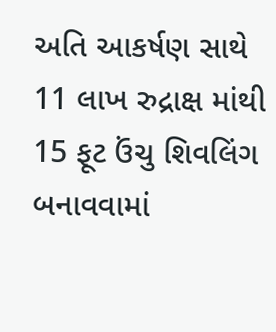અતિ આકર્ષણ સાથે 11 લાખ રુદ્રાક્ષ માંથી 15 ફૂટ ઉંચુ શિવલિંગ બનાવવામાં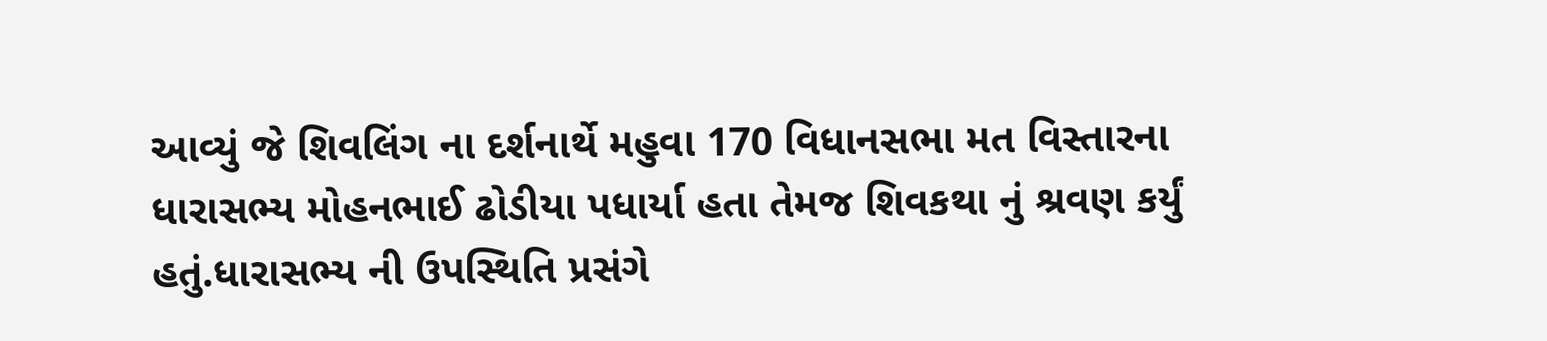આવ્યું જે શિવલિંગ ના દર્શનાર્થે મહુવા 170 વિધાનસભા મત વિસ્તારના ધારાસભ્ય મોહનભાઈ ઢોડીયા પધાર્યા હતા તેમજ શિવકથા નું શ્રવણ કર્યું હતું.ધારાસભ્ય ની ઉપસ્થિતિ પ્રસંગે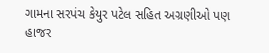ગામના સરપંચ કેયુર પટેલ સહિત અગ્રણીઓ પણ હાજર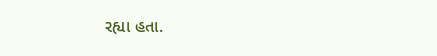રહ્યા હતા.